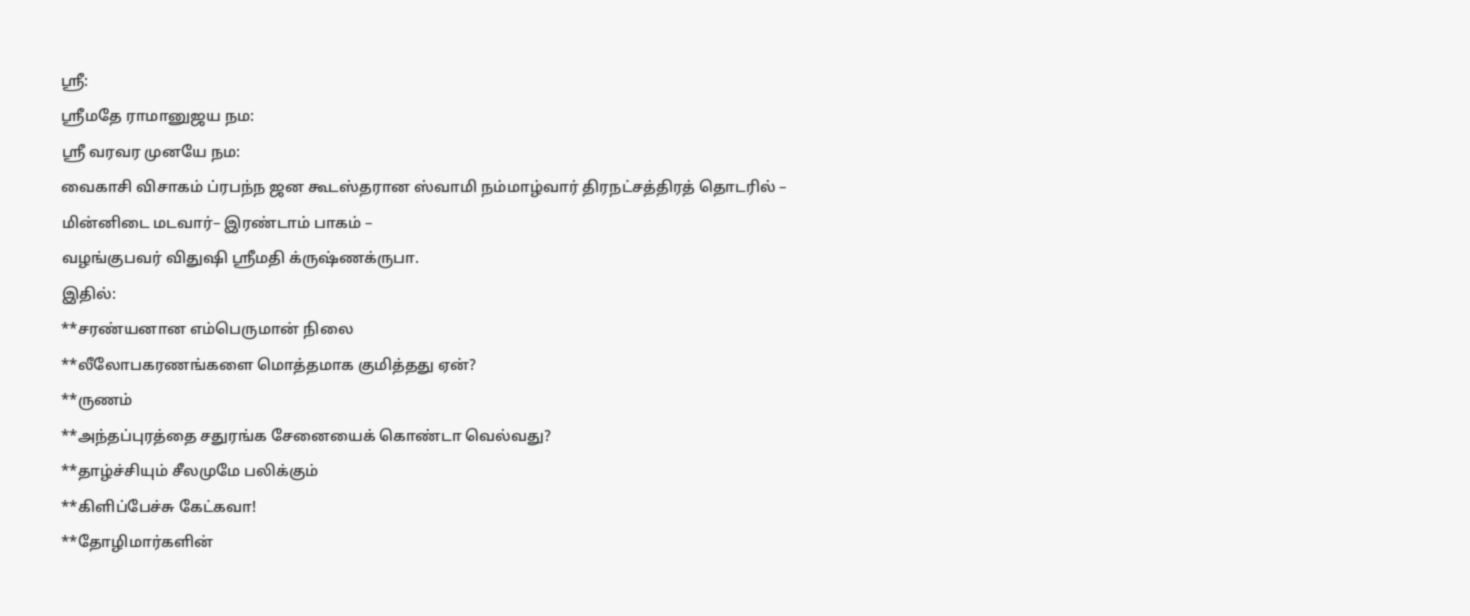ஸ்ரீ:
ஸ்ரீமதே ராமானுஜய நம:
ஸ்ரீ வரவர முனயே நம:
வைகாசி விசாகம் ப்ரபந்ந ஜன கூடஸ்தரான ஸ்வாமி நம்மாழ்வார் திரநட்சத்திரத் தொடரில் –
மின்னிடை மடவார்– இரண்டாம் பாகம் –
வழங்குபவர் விதுஷி ஸ்ரீமதி க்ருஷ்ணக்ருபா.
இதில்:
**சரண்யனான எம்பெருமான் நிலை
**லீலோபகரணங்களை மொத்தமாக குமித்தது ஏன்?
**ருணம்
**அந்தப்புரத்தை சதுரங்க சேனையைக் கொண்டா வெல்வது?
**தாழ்ச்சியும் சீலமுமே பலிக்கும்
**கிளிப்பேச்சு கேட்கவா!
**தோழிமார்களின்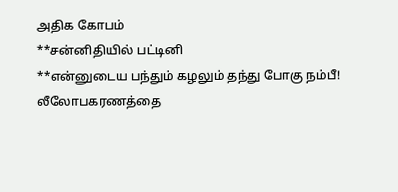அதிக கோபம்
**சன்னிதியில் பட்டினி
**என்னுடைய பந்தும் கழலும் தந்து போகு நம்பீ!
லீலோபகரணத்தை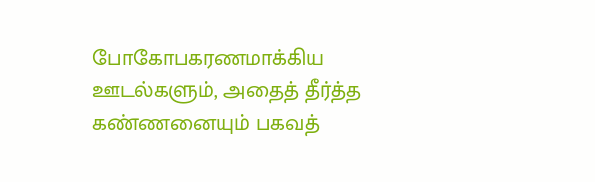போகோபகரணமாக்கிய ஊடல்களும், அதைத் தீர்த்த கண்ணனையும் பகவத்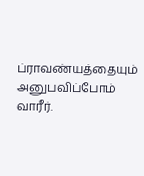ப்ராவண்யத்தையும் அனுபவிப்போம் வாரீர்.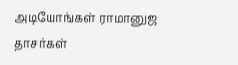அடியோங்கள் ராமானுஜ தாசர்கள்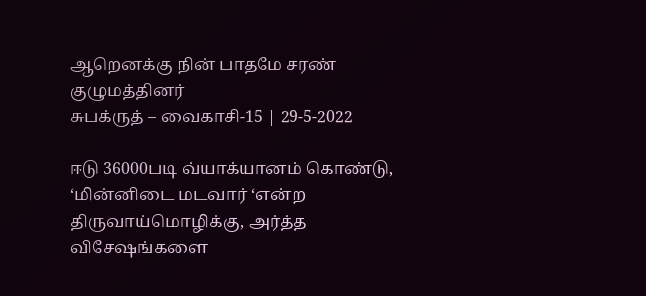ஆறெனக்கு நின் பாதமே சரண் குழுமத்தினர்
சுபக்ருத் – வைகாசி-15 | 29-5-2022

ஈடு 36000படி வ்யாக்யானம் கொண்டு, ‘மின்னிடை மடவார் ‘என்ற திருவாய்மொழிக்கு, அர்த்த விசேஷங்களை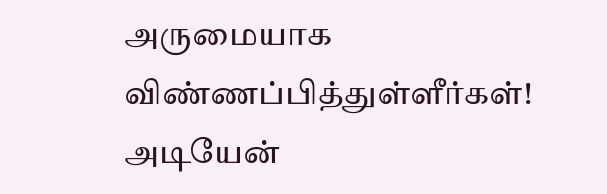அருமையாக விண்ணப்பித்துள்ளீர்கள்! அடியேன்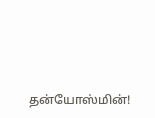தன்யோஸ்மின்!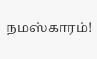நமஸ்காரம்!